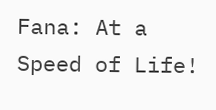Fana: At a Speed of Life!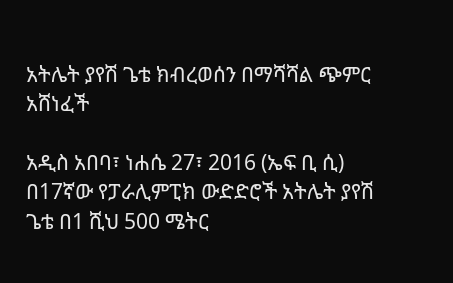አትሌት ያየሽ ጌቴ ክብረወሰን በማሻሻል ጭምር አሸነፈች

አዲስ አበባ፣ ነሐሴ 27፣ 2016 (ኤፍ ቢ ሲ) በ17ኛው የፓራሊምፒክ ውድድሮች አትሌት ያየሽ ጌቴ በ1 ሺህ 500 ሜትር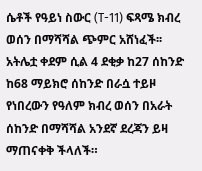ሴቶች የዓይነ ስውር (T-11) ፍጻሜ ክብረ ወሰን በማሻሻል ጭምር አሸነፈች፡፡
አትሌቷ ቀደም ሲል 4 ደቂቃ ከ27 ሰከንድ ከ68 ማይክሮ ሰከንድ በራሷ ተይዞ የነበረውን የዓለም ክብረ ወሰን በአራት ሰከንድ በማሻሻል አንደኛ ደረጃን ይዛ ማጠናቀቅ ችላለች።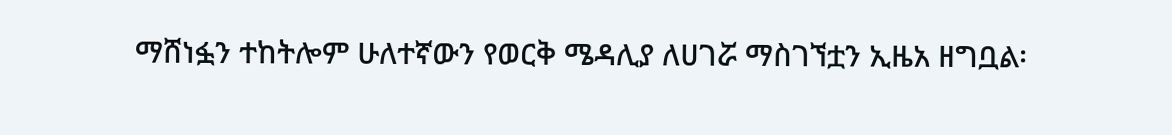ማሸነፏን ተከትሎም ሁለተኛውን የወርቅ ሜዳሊያ ለሀገሯ ማስገኘቷን ኢዜአ ዘግቧል፡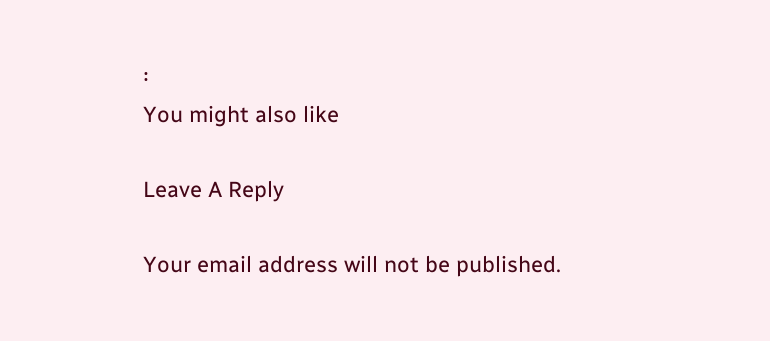፡
You might also like

Leave A Reply

Your email address will not be published.